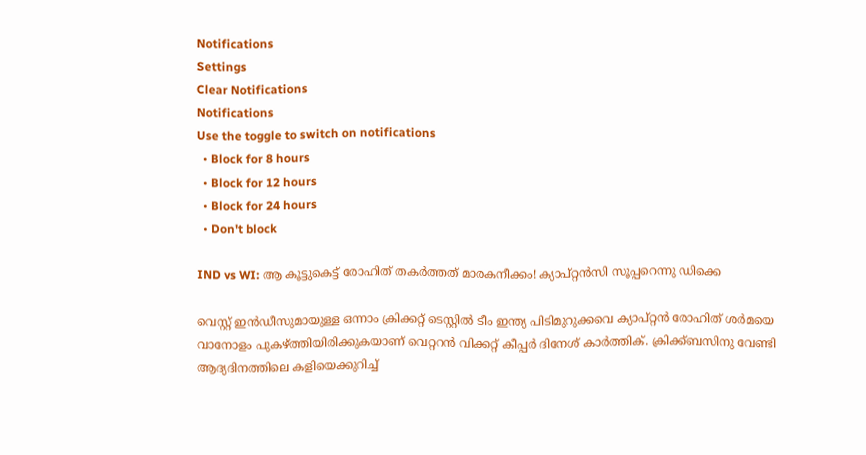Notifications
Settings
Clear Notifications
Notifications
Use the toggle to switch on notifications
  • Block for 8 hours
  • Block for 12 hours
  • Block for 24 hours
  • Don't block

IND vs WI: ആ കൂട്ടുകെട്ട് രോഹിത് തകര്‍ത്തത് മാരകനീക്കം! ക്യാപ്റ്റന്‍സി സൂപ്പറെന്നു ഡിക്കെ

വെസ്റ്റ് ഇന്‍ഡീസുമായുള്ള ഒന്നാം ക്രിക്കറ്റ് ടെസ്റ്റില്‍ ടീം ഇന്ത്യ പിടിമുറുക്കവെ ക്യാപ്റ്റന്‍ രോഹിത് ശര്‍മയെ വാനോളം പുകഴ്ത്തിയിരിക്കുകയാണ് വെറ്ററന്‍ വിക്കറ്റ് കീപ്പര്‍ ദിനേശ് കാര്‍ത്തിക്. ക്രിക്ക്ബസിനു വേണ്ടി ആദ്യദിനത്തിലെ കളിയെക്കുറിച്ച്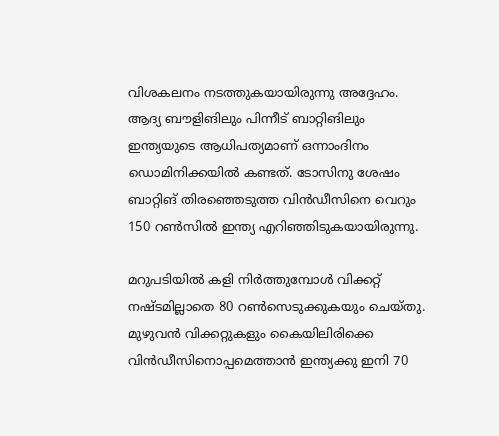വിശകലനം നടത്തുകയായിരുന്നു അദ്ദേഹം. ആദ്യ ബൗളിങിലും പിന്നീട് ബാറ്റിങിലും ഇന്ത്യയുടെ ആധിപത്യമാണ് ഒന്നാംദിനം ഡൊമിനിക്കയില്‍ കണ്ടത്. ടോസിനു ശേഷം ബാറ്റിങ് തിരഞ്ഞെടുത്ത വിന്‍ഡീസിനെ വെറും 150 റണ്‍സില്‍ ഇന്ത്യ എറിഞ്ഞിടുകയായിരുന്നു.

മറുപടിയില്‍ കളി നിര്‍ത്തുമ്പോള്‍ വിക്കറ്റ് നഷ്ടമില്ലാതെ 80 റണ്‍സെടുക്കുകയും ചെയ്തു. മുഴുവന്‍ വിക്കറ്റുകളും കൈയിലിരിക്കെ വിന്‍ഡീസിനൊപ്പമെത്താന്‍ ഇന്ത്യക്കു ഇനി 70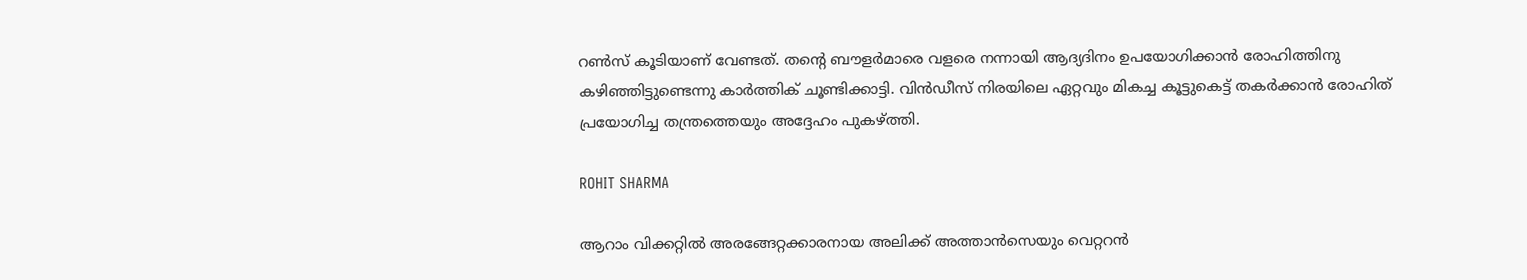റണ്‍സ് കൂടിയാണ് വേണ്ടത്. തന്റെ ബൗളര്‍മാരെ വളരെ നന്നായി ആദ്യദിനം ഉപയോഗിക്കാന്‍ രോഹിത്തിനു കഴിഞ്ഞിട്ടുണ്ടെന്നു കാര്‍ത്തിക് ചൂണ്ടിക്കാട്ടി. വിന്‍ഡീസ് നിരയിലെ ഏറ്റവും മികച്ച കൂട്ടുകെട്ട് തകര്‍ക്കാന്‍ രോഹിത് പ്രയോഗിച്ച തന്ത്രത്തെയും അദ്ദേഹം പുകഴ്ത്തി.

ROHIT SHARMA

ആറാം വിക്കറ്റില്‍ അരങ്ങേറ്റക്കാരനായ അലിക്ക് അത്താന്‍സെയും വെറ്ററന്‍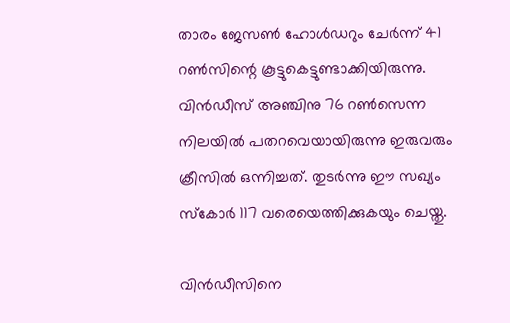താരം ജേസണ്‍ ഹോള്‍ഡറും ചേര്‍ന്ന് 41 റണ്‍സിന്റെ കൂട്ടുകെട്ടുണ്ടാക്കിയിരുന്നു. വിന്‍ഡീസ് അഞ്ചിനു 76 റണ്‍സെന്ന നിലയില്‍ പതറവെയായിരുന്നു ഇരുവരും ക്രീസില്‍ ഒന്നിച്ചത്. തുടര്‍ന്നു ഈ സഖ്യം സ്‌കോര്‍ 117 വരെയെത്തിക്കുകയും ചെയ്തു.

വിന്‍ഡീസിനെ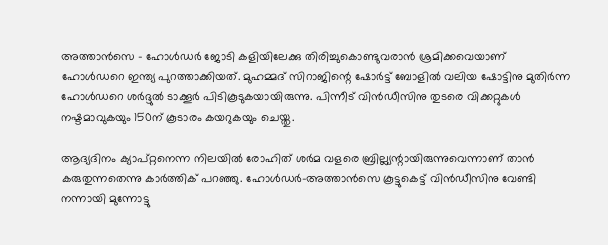അത്താന്‍സെ - ഹോള്‍ഡര്‍ ജോടി കളിയിലേക്കു തിരിച്ചുകൊണ്ടുവരാന്‍ ശ്രമിക്കവെയാണ് ഹോള്‍ഡറെ ഇന്ത്യ പുറത്താക്കിയത്. മുഹമ്മദ് സിറാജിന്റെ ഷോര്‍ട്ട് ബോളില്‍ വലിയ ഷോട്ടിനു മുതിര്‍ന്ന ഹോള്‍ഡറെ ശര്‍ദ്ദുല്‍ ടാക്കൂര്‍ പിടികൂടുകയായിരുന്നു. പിന്നീട് വിന്‍ഡീസിനു തുടരെ വിക്കറ്റുകള്‍ നഷ്ടമാവുകയും 150ന് കൂടാരം കയറുകയും ചെയ്തു.

ആദ്യദിനം ക്യാപ്റ്റനെന്ന നിലയില്‍ രോഹിത് ശര്‍മ വളരെ ബ്രില്ല്യന്റായിരുന്നുവെന്നാണ് താന്‍ കരുതുന്നതെന്നു കാര്‍ത്തിക് പറഞ്ഞു. ഹോള്‍ഡര്‍-അത്താന്‍സെ കൂട്ടുകെട്ട് വിന്‍ഡീസിനു വേണ്ടി നന്നായി മുന്നോട്ടു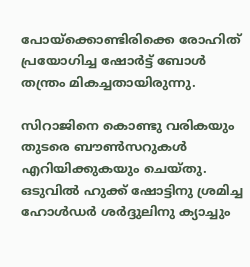പോയ്‌ക്കൊണ്ടിരിക്കെ രോഹിത് പ്രയോഗിച്ച ഷോര്‍ട്ട് ബോള്‍ തന്ത്രം മികച്ചതായിരുന്നു.

സിറാജിനെ കൊണ്ടു വരികയും തുടരെ ബൗണ്‍സറുകള്‍ എറിയിക്കുകയും ചെയ്തു. ഒടുവില്‍ ഹുക്ക് ഷോട്ടിനു ശ്രമിച്ച ഹോള്‍ഡര്‍ ശര്‍ദ്ദുലിനു ക്യാച്ചും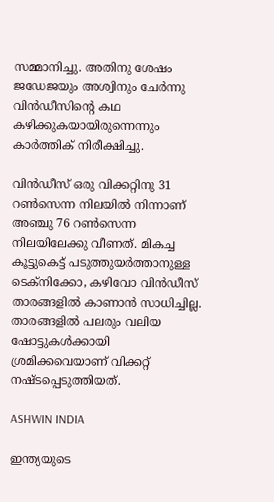സമ്മാനിച്ചു. അതിനു ശേഷം ജഡേജയും അശ്വിനും ചേര്‍ന്നു വിന്‍ഡീസിന്റെ കഥ കഴിക്കുകയായിരുന്നെന്നും കാര്‍ത്തിക് നിരീക്ഷിച്ചു.

വിന്‍ഡീസ് ഒരു വിക്കറ്റിനു 31 റണ്‍സെന്ന നിലയില്‍ നിന്നാണ് അഞ്ചു 76 റണ്‍സെന്ന നിലയിലേക്കു വീണത്. മികച്ച കൂട്ടുകെട്ട് പടുത്തുയര്‍ത്താനുള്ള ടെക്‌നിക്കോ, കഴിവോ വിന്‍ഡീസ് താരങ്ങളില്‍ കാണാന്‍ സാധിച്ചില്ല. താരങ്ങളില്‍ പലരും വലിയ ഷോട്ടുകള്‍ക്കായി ശ്രമിക്കവെയാണ് വിക്കറ്റ് നഷ്ടപ്പെടുത്തിയത്.

ASHWIN INDIA

ഇന്ത്യയുടെ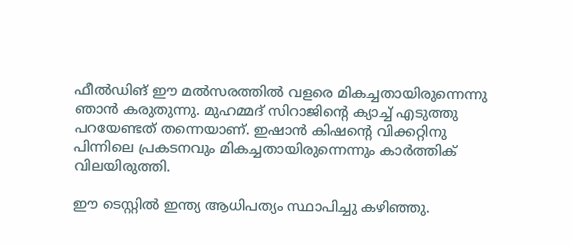ഫീല്‍ഡിങ് ഈ മല്‍സരത്തില്‍ വളരെ മികച്ചതായിരുന്നെന്നു ഞാന്‍ കരുതുന്നു. മുഹമ്മദ് സിറാജിന്റെ ക്യാച്ച് എടുത്തു പറയേണ്ടത് തന്നെയാണ്. ഇഷാന്‍ കിഷന്റെ വിക്കറ്റിനു പിന്നിലെ പ്രകടനവും മികച്ചതായിരുന്നെന്നും കാര്‍ത്തിക് വിലയിരുത്തി.

ഈ ടെസ്റ്റില്‍ ഇന്ത്യ ആധിപത്യം സ്ഥാപിച്ചു കഴിഞ്ഞു.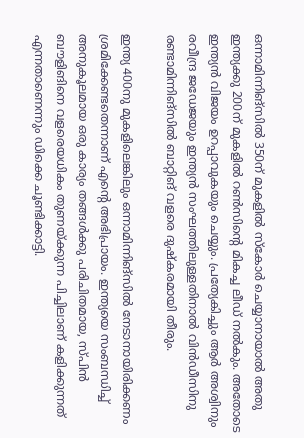ഒന്നാമിന്നിങ്‌സില്‍ 350ന് മുകളില്‍ സ്‌കോര്‍ ചെയ്യാനായാല്‍ അതു ഇന്ത്യക്കു 200ന് മുകളില്‍ റണ്‍സിന്റെ മികച്ച ലീഡ് നല്‍കും. അതോടെ ഇന്ത്യന്‍ വിജയം ഉറപ്പാവുകയും ചെയ്യും. പ്രത്യേകിച്ചും ആര്‍ അശ്വിനും രവീന്ദ്ര ജഡേജയും ഇന്ത്യന്‍ സംഘത്തിലുള്ളതിനാല്‍ വിന്‍ഡീസിനു രണ്ടാമിന്നിങ്‌സില്‍ ബാറ്റിങ് വളരെ ദുഷ്‌കരമായി തീരും.

ഇന്ത്യ 400നു മുകളിലെങ്കിലും ഒന്നാമിന്നിങ്‌സില്‍ നേടാനായിരിക്കണം ശ്രമിക്കേണ്ടതെന്നാണ് എന്റെ അഭിപ്രായം. ഇന്ത്യയെ സംബന്ധിച്ച് അനുകൂലമായ ഒരു കാര്യം തങ്ങള്‍ക്കു പരിചിതമായ, സ്പിന്‍ ബൗളിങിനെ വളരെയധികം തുണയ്ക്കുന്ന പിച്ചിലാണ് കളിക്കുന്നത് എന്നതാണെന്നും ഡിക്കെ ചൂണ്ടിക്കാട്ടി.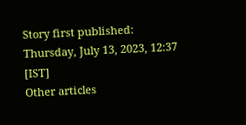Story first published: Thursday, July 13, 2023, 12:37 [IST]
Other articles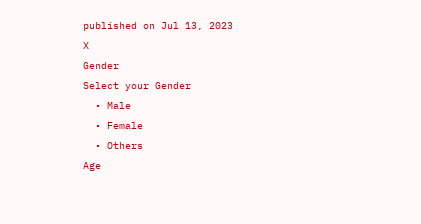published on Jul 13, 2023
X
Gender
Select your Gender
  • Male
  • Female
  • Others
Age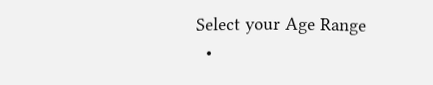Select your Age Range
  •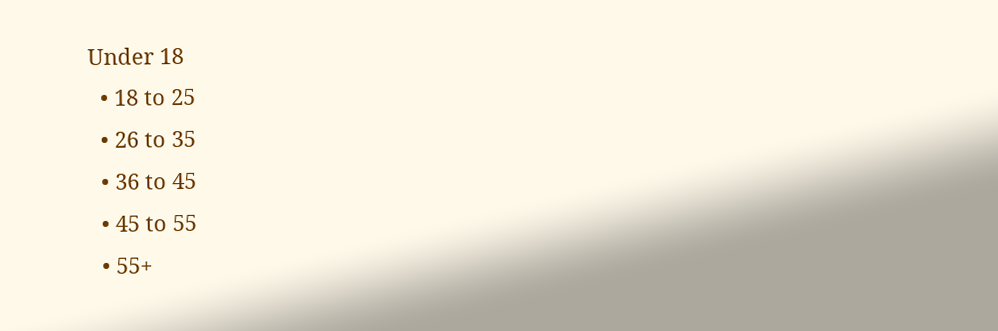Under 18
  • 18 to 25
  • 26 to 35
  • 36 to 45
  • 45 to 55
  • 55+